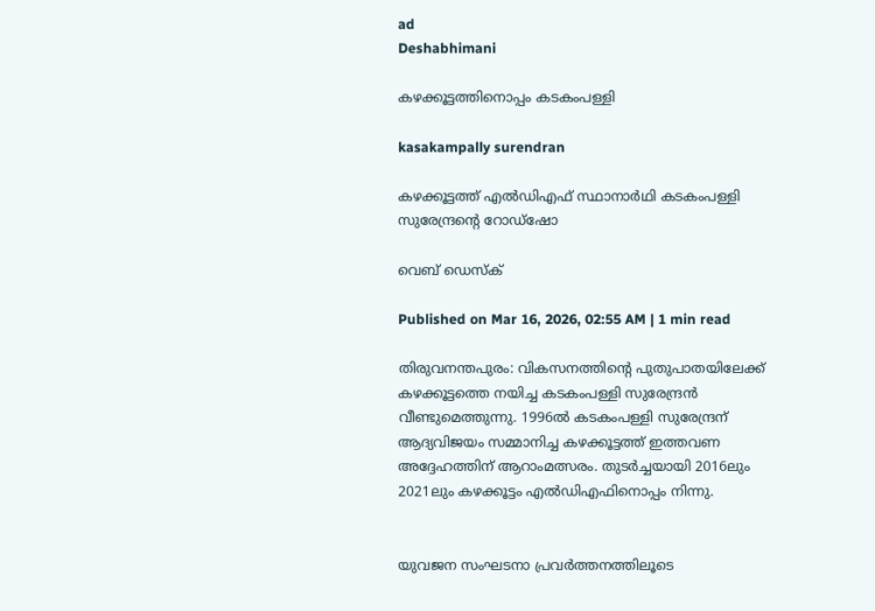ad
Deshabhimani

കഴക്കൂട്ടത്തിനൊപ്പം കടകംപള്ളി

kasakampally surendran

കഴക്കൂട്ടത്ത് എൽഡിഎഫ് സ്ഥാനാർഥി കടകംപള്ളി സുരേന്ദ്രന്റെ റോഡ്ഷോ

വെബ് ഡെസ്ക്

Published on Mar 16, 2026, 02:55 AM | 1 min read

തിരുവനന്തപുരം: വികസനത്തിന്റെ പുതുപാതയിലേക്ക് കഴക്കൂട്ടത്തെ നയിച്ച കടകംപള്ളി സുരേന്ദ്രൻ വീണ്ടുമെത്തുന്നു. 1996ൽ കടകംപള്ളി സുരേന്ദ്രന് ആദ്യവിജയം സമ്മാനിച്ച കഴക്കൂട്ടത്ത്‌ ഇത്തവണ അദ്ദേഹത്തിന്‌ ആറാംമത്സരം. തുടർച്ചയായി 2016ലും 2021ലും കഴക്കൂട്ടം എൽഡിഎഫിനൊപ്പം നിന്നു.


യുവജന സംഘടനാ പ്രവർത്തനത്തിലൂടെ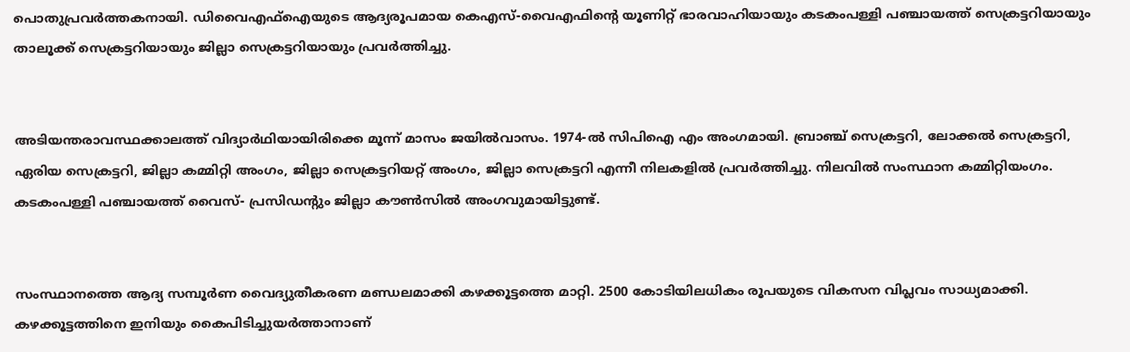പൊതുപ്രവർത്തകനായി. ഡിവൈഎഫ്ഐയുടെ ആദ്യരൂപമായ കെഎസ്-വൈഎഫിന്റെ യൂണിറ്റ് ഭാരവാഹിയായും കടകംപള്ളി പഞ്ചായത്ത് സെക്രട്ടറിയായും താലൂക്ക് സെക്രട്ടറിയായും ജില്ലാ സെക്രട്ടറിയായും പ്രവർത്തിച്ചു.


അടിയന്തരാവസ്ഥക്കാലത്ത് വിദ്യാർഥിയായിരിക്കെ മൂന്ന് മാസം ജയിൽവാസം. 1974-ൽ സിപിഐ എം അംഗമായി. ബ്രാഞ്ച് സെക്രട്ടറി, ലോക്കൽ സെക്രട്ടറി, ഏരിയ സെക്രട്ടറി, ജില്ലാ കമ്മിറ്റി അംഗം, ജില്ലാ സെക്രട്ടറിയറ്റ്‌ അംഗം, ജില്ലാ സെക്രട്ടറി എന്നീ നിലകളിൽ പ്രവർത്തിച്ചു. നിലവിൽ സംസ്ഥാന കമ്മിറ്റിയംഗം. കടകംപള്ളി പഞ്ചായത്ത്‌ വൈസ്- പ്രസിഡന്റും ജില്ലാ കൗൺസിൽ അംഗവുമായിട്ടുണ്ട്‌.


സംസ്ഥാനത്തെ ആദ്യ സമ്പൂർണ വൈദ്യുതീകരണ മണ്ഡലമാക്കി കഴക്കൂട്ടത്തെ മാറ്റി. 2500 കോടിയിലധികം രൂപയുടെ വികസന വിപ്ലവം സാധ്യമാക്കി. കഴക്കൂട്ടത്തിനെ ഇനിയും കൈപിടിച്ചുയർത്താനാണ്‌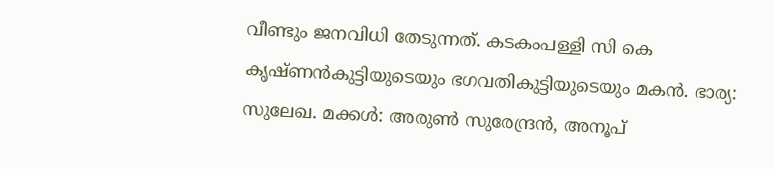വീണ്ടും ജനവിധി തേടുന്നത്‌. കടകംപള്ളി സി കെ കൃഷ്ണൻകുട്ടിയുടെയും ഭഗവതികുട്ടിയുടെയും മകൻ. ഭാര്യ: സുലേഖ. മക്കൾ: അരുൺ സുരേന്ദ്രൻ, അനൂപ്‌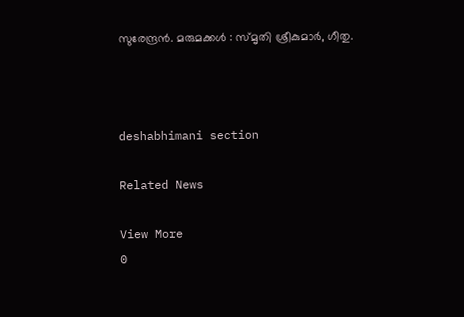സുരേന്ദ്രൻ. മരുമക്കൾ : സ്മൃതി ശ്രീകുമാർ, ഗീതു.



deshabhimani section

Related News

View More
0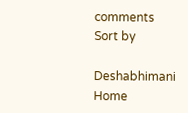comments
Sort by

Deshabhimani
Home